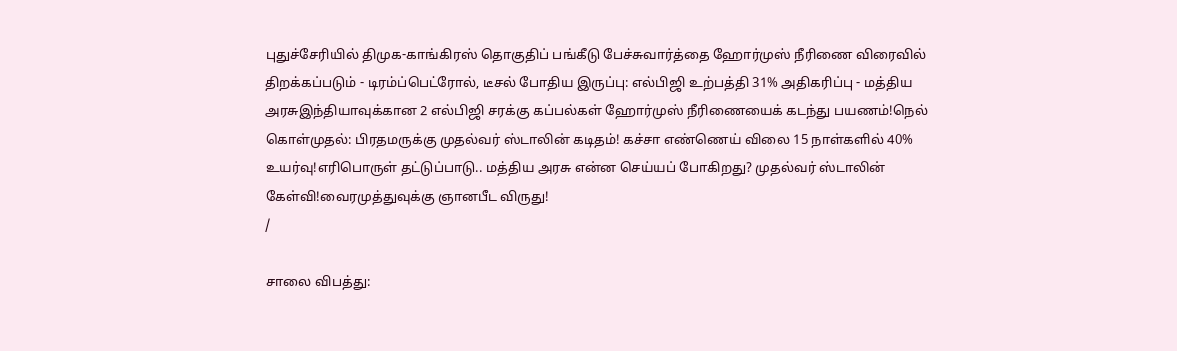புதுச்சேரியில் திமுக-காங்கிரஸ் தொகுதிப் பங்கீடு பேச்சுவார்த்தை ஹோர்முஸ் நீரிணை விரைவில் திறக்கப்படும் - டிரம்ப்பெட்ரோல், டீசல் போதிய இருப்பு: எல்பிஜி உற்பத்தி 31% அதிகரிப்பு - மத்திய அரசுஇந்தியாவுக்கான 2 எல்பிஜி சரக்கு கப்பல்கள் ஹோர்முஸ் நீரிணையைக் கடந்து பயணம்!நெல் கொள்முதல்: பிரதமருக்கு முதல்வர் ஸ்டாலின் கடிதம்! கச்சா எண்ணெய் விலை 15 நாள்களில் 40% உயர்வு!எரிபொருள் தட்டுப்பாடு.. மத்திய அரசு என்ன செய்யப் போகிறது? முதல்வர் ஸ்டாலின் கேள்வி!வைரமுத்துவுக்கு ஞானபீட விருது!
/

சாலை விபத்து: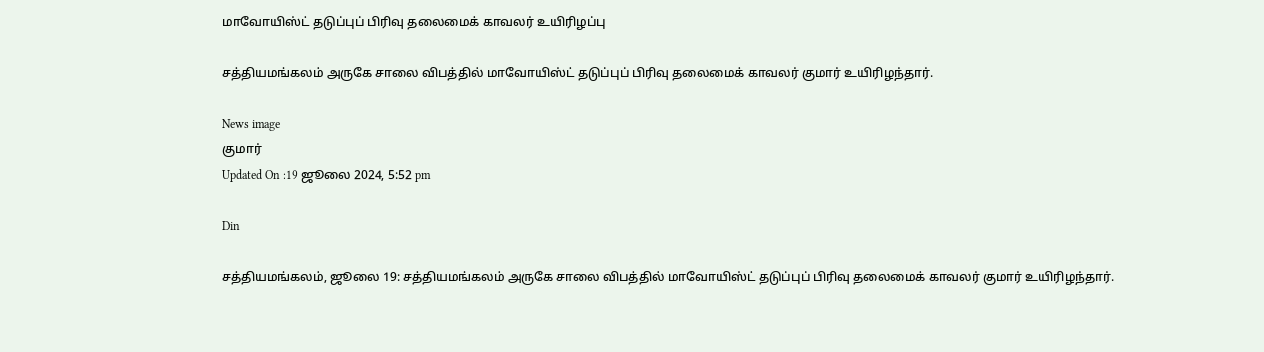மாவோயிஸ்ட் தடுப்புப் பிரிவு தலைமைக் காவலர் உயிரிழப்பு

சத்தியமங்கலம் அருகே சாலை விபத்தில் மாவோயிஸ்ட் தடுப்புப் பிரிவு தலைமைக் காவலர் குமார் உயிரிழந்தார்.

News image
குமார்
Updated On :19 ஜூலை 2024, 5:52 pm

Din

சத்தியமங்கலம், ஜூலை 19: சத்தியமங்கலம் அருகே சாலை விபத்தில் மாவோயிஸ்ட் தடுப்புப் பிரிவு தலைமைக் காவலர் குமார் உயிரிழந்தார்.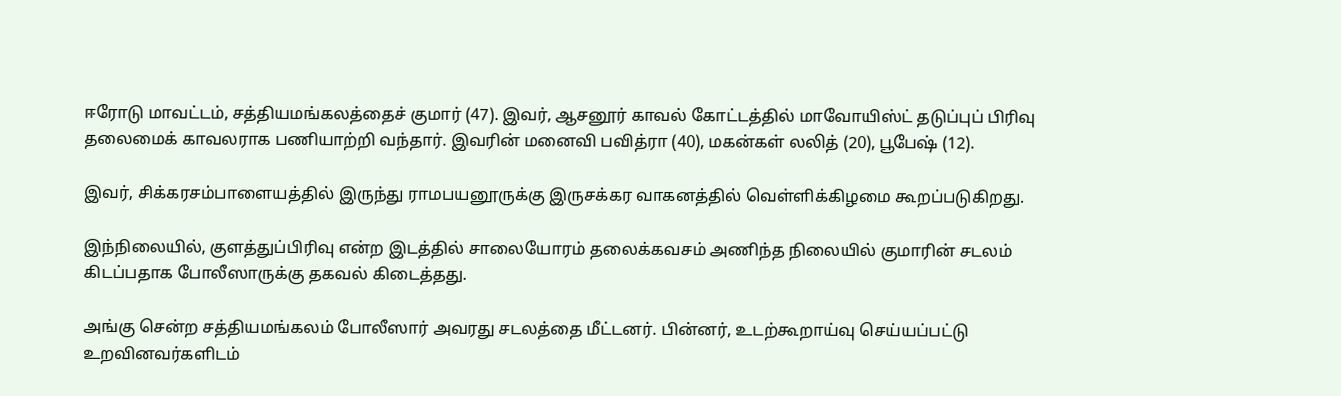ஈரோடு மாவட்டம், சத்தியமங்கலத்தைச் குமார் (47). இவர், ஆசனூர் காவல் கோட்டத்தில் மாவோயிஸ்ட் தடுப்புப் பிரிவு தலைமைக் காவலராக பணியாற்றி வந்தார். இவரின் மனைவி பவித்ரா (40), மகன்கள் லலித் (20), பூபேஷ் (12).

இவர், சிக்கரசம்பாளையத்தில் இருந்து ராமபயனூருக்கு இருசக்கர வாகனத்தில் வெள்ளிக்கிழமை கூறப்படுகிறது.

இந்நிலையில், குளத்துப்பிரிவு என்ற இடத்தில் சாலையோரம் தலைக்கவசம் அணிந்த நிலையில் குமாரின் சடலம் கிடப்பதாக போலீஸாருக்கு தகவல் கிடைத்தது.

அங்கு சென்ற சத்தியமங்கலம் போலீஸார் அவரது சடலத்தை மீட்டனர். பின்னர், உடற்கூறாய்வு செய்யப்பட்டு உறவினவர்களிடம்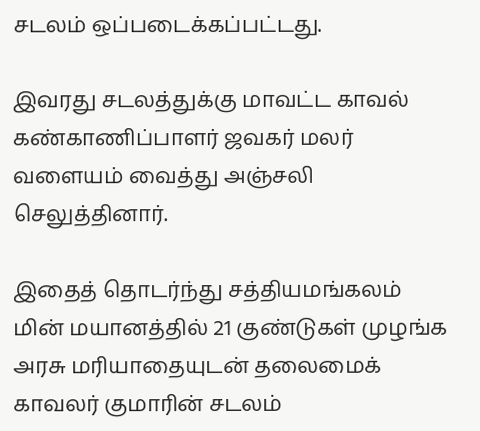சடலம் ஒப்படைக்கப்பட்டது.

இவரது சடலத்துக்கு மாவட்ட காவல் கண்காணிப்பாளர் ஜவகர் மலர் வளையம் வைத்து அஞ்சலி செலுத்தினார்.

இதைத் தொடர்ந்து சத்தியமங்கலம் மின் மயானத்தில் 21 குண்டுகள் முழங்க அரசு மரியாதையுடன் தலைமைக் காவலர் குமாரின் சடலம்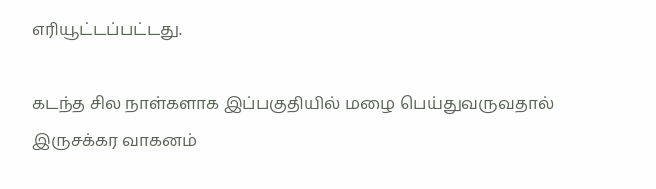எரியூட்டப்பட்டது.

கடந்த சில நாள்களாக இப்பகுதியில் மழை பெய்துவருவதால் இருசக்கர வாகனம்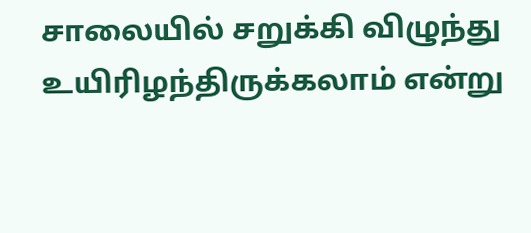சாலையில் சறுக்கி விழுந்து உயிரிழந்திருக்கலாம் என்று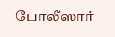போலீஸார்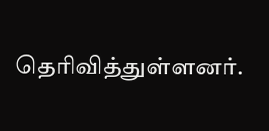தெரிவித்துள்ளனர்.